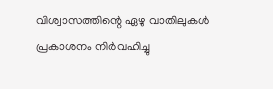വിശ്വാസത്തിന്റെ ഏഴു വാതിലുകള്‍ പ്രകാശനം നിര്‍വഹിച്ചു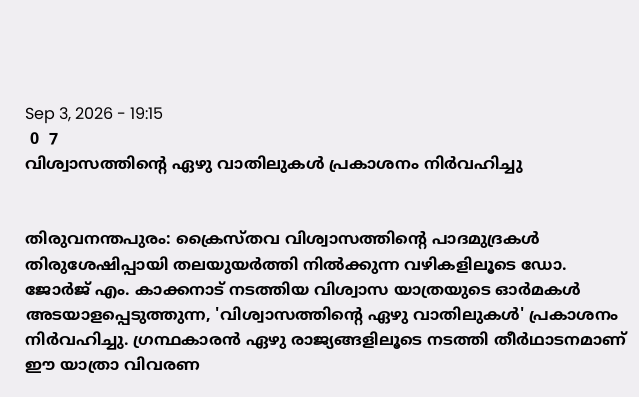Sep 3, 2026 - 19:15
 0  7
വിശ്വാസത്തിന്റെ ഏഴു വാതിലുകള്‍ പ്രകാശനം നിര്‍വഹിച്ചു


തിരുവനന്തപുരം: ക്രൈസ്തവ വിശ്വാസത്തിന്റെ പാദമുദ്രകള്‍ തിരുശേഷിപ്പായി തലയുയര്‍ത്തി നില്‍ക്കുന്ന വഴികളിലൂടെ ഡോ. ജോര്‍ജ് എം. കാക്കനാട് നടത്തിയ വിശ്വാസ യാത്രയുടെ ഓര്‍മകള്‍ അടയാളപ്പെടുത്തുന്ന, 'വിശ്വാസത്തിന്റെ ഏഴു വാതിലുകള്‍' പ്രകാശനം നിര്‍വഹിച്ചു. ഗ്രന്ഥകാരന്‍ ഏഴു രാജ്യങ്ങളിലൂടെ നടത്തി തീര്‍ഥാടനമാണ് ഈ യാത്രാ വിവരണ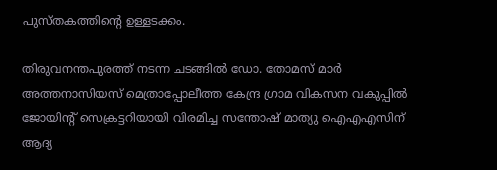പുസ്തകത്തിന്റെ ഉള്ളടക്കം.

തിരുവനന്തപുരത്ത് നടന്ന ചടങ്ങില്‍ ഡോ. തോമസ് മാര്‍ അത്തനാസിയസ് മെത്രാപ്പോലീത്ത കേന്ദ്ര ഗ്രാമ വികസന വകുപ്പില്‍ ജോയിന്റ് സെക്രട്ടറിയായി വിരമിച്ച സന്തോഷ് മാത്യു ഐഎഎസിന് ആദ്യ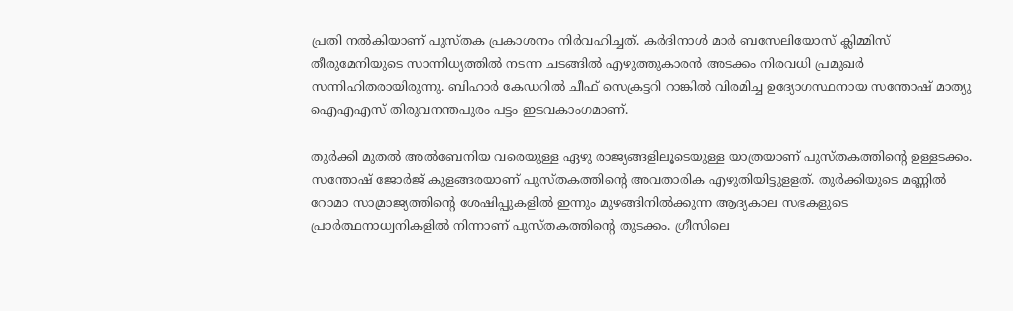പ്രതി നല്‍കിയാണ് പുസ്തക പ്രകാശനം നിര്‍വഹിച്ചത്. കര്‍ദിനാള്‍ മാര്‍ ബസേലിയോസ് ക്ലിമ്മിസ് തീരുമേനിയുടെ സാന്നിധ്യത്തില്‍ നടന്ന ചടങ്ങില്‍ എഴുത്തുകാരന്‍ അടക്കം നിരവധി പ്രമുഖര്‍ സന്നിഹിതരായിരുന്നു. ബിഹാര്‍ കേഡറില്‍ ചീഫ് സെക്രട്ടറി റാങ്കില്‍ വിരമിച്ച ഉദ്യോഗസ്ഥനായ സന്തോഷ് മാത്യു ഐഎഎസ് തിരുവനന്തപുരം പട്ടം ഇടവകാംഗമാണ്.

തുര്‍ക്കി മുതല്‍ അല്‍ബേനിയ വരെയുള്ള ഏഴു രാജ്യങ്ങളിലൂടെയുള്ള യാത്രയാണ് പുസ്തകത്തിന്റെ ഉള്ളടക്കം. സന്തോഷ് ജോര്‍ജ് കുളങ്ങരയാണ് പുസ്തകത്തിന്റെ അവതാരിക എഴുതിയിട്ടുളളത്. തുര്‍ക്കിയുടെ മണ്ണില്‍ റോമാ സാമ്രാജ്യത്തിന്റെ ശേഷിപ്പുകളില്‍ ഇന്നും മുഴങ്ങിനില്‍ക്കുന്ന ആദ്യകാല സഭകളുടെ പ്രാര്‍ത്ഥനാധ്വനികളില്‍ നിന്നാണ് പുസ്തകത്തിന്റെ തുടക്കം. ഗ്രീസിലെ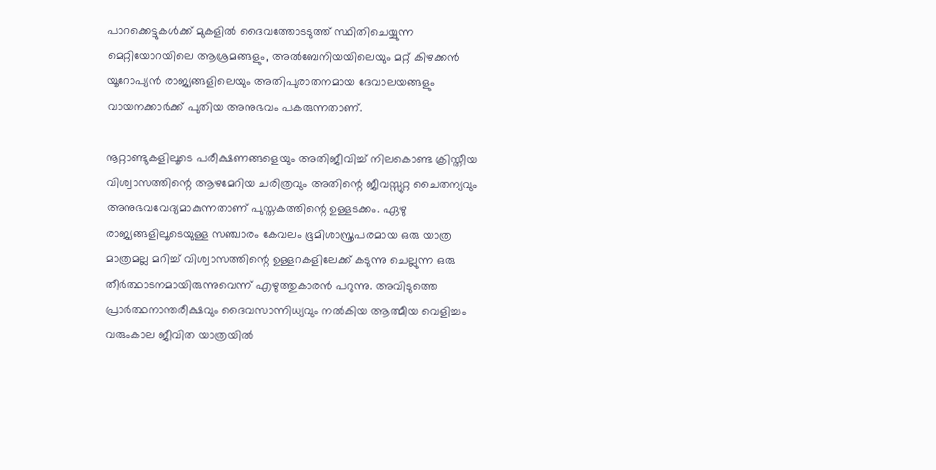പാറക്കെട്ടുകള്‍ക്ക് മുകളില്‍ ദൈവത്തോടടുത്ത് സ്ഥിതിചെയ്യുന്ന മെറ്റിയോറയിലെ ആശ്രമങ്ങളും, അല്‍ബേനിയയിലെയും മറ്റ് കിഴക്കന്‍ യൂറോപ്യന്‍ രാജ്യങ്ങളിലെയും അതിപുരാതനമായ ദേവാലയങ്ങളും വായനക്കാര്‍ക്ക് പുതിയ അനുഭവം പകരുന്നതാണ്.

നൂറ്റാണ്ടുകളിലൂടെ പരീക്ഷണങ്ങളെയും അതിജീവിച്ച് നിലകൊണ്ട ക്രിസ്തീയ വിശ്വാസത്തിന്റെ ആഴമേറിയ ചരിത്രവും അതിന്റെ ജീവസ്സുറ്റ ചൈതന്യവും അനുഭവവേദ്യമാകുന്നതാണ് പുസ്തകത്തിന്റെ ഉള്ളടക്കം. ഏഴു രാജ്യങ്ങളിലൂടെയുള്ള സഞ്ചാരം കേവലം ഭൂമിശാസ്ത്രപരമായ ഒരു യാത്ര മാത്രമല്ല മറിച്ച് വിശ്വാസത്തിന്റെ ഉള്ളറകളിലേക്ക് കടുന്നു ചെല്ലുന്ന ഒരു തീര്‍ത്ഥാടനമായിരുന്നുവെന്ന് എഴുത്തുകാരന്‍ പറുന്നു. അവിടുത്തെ പ്രാര്‍ത്ഥനാന്തരീക്ഷവും ദൈവസാന്നിധ്യവും നല്‍കിയ ആത്മീയ വെളിച്ചം വരുംകാല ജീവിത യാത്രയില്‍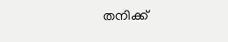തനിക്ക്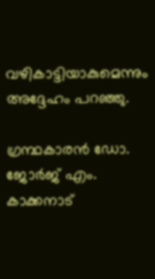വഴികാട്ടിയാകുമെന്നും അദ്ദേഹം പറഞ്ഞു.

ഗ്രന്ഥകാരന്‍ ഡോ. ജോര്‍ജ് എം. കാക്കനാട്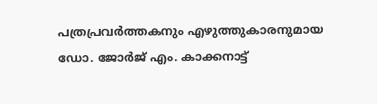പത്രപ്രവര്‍ത്തകനും എഴുത്തുകാരനുമായ ഡോ. ജോര്‍ജ് എം. കാക്കനാട്ട്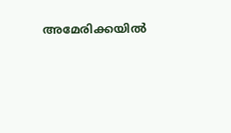അമേരിക്കയില്‍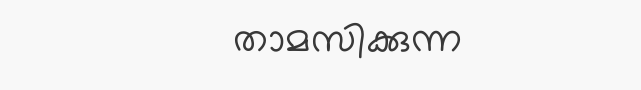താമസിക്കുന്ന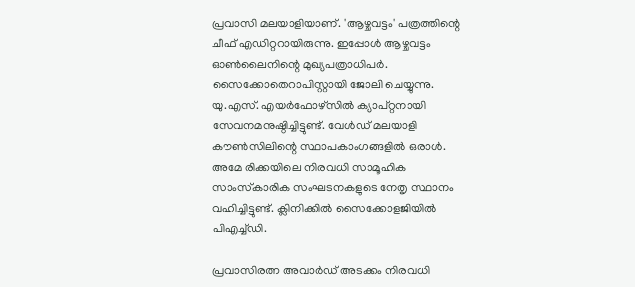പ്രവാസി മലയാളിയാണ്. 'ആഴ്ചവട്ടം' പത്രത്തിന്റെ ചീഫ് എഡിറ്ററായിരുന്നു. ഇപ്പോള്‍ ആഴ്ചവട്ടം ഓണ്‍ലൈനിന്റെ മുഖ്യപത്രാധിപര്‍. സൈക്കോതെറാപിസ്റ്റായി ജോലി ചെയ്യുന്നു. യു.എസ്. എയര്‍ഫോഴ്സില്‍ ക്യാപ്റ്റനായി സേവനമനുഷ്ഠിച്ചിട്ടുണ്ട്. വേള്‍ഡ് മലയാളി കൗണ്‍സിലിന്റെ സ്ഥാപകാംഗങ്ങളില്‍ ഒരാള്‍. അമേ രിക്കയിലെ നിരവധി സാമൂഹിക സാംസ്‌കാരിക സംഘടനകളുടെ നേതൃ സ്ഥാനം വഹിച്ചിട്ടുണ്ട്. ക്ലിനിക്കില്‍ സൈക്കോളജിയില്‍ പിഎച്ച്ഡി.

പ്രവാസിരത്ന അവാര്‍ഡ് അടക്കം നിരവധി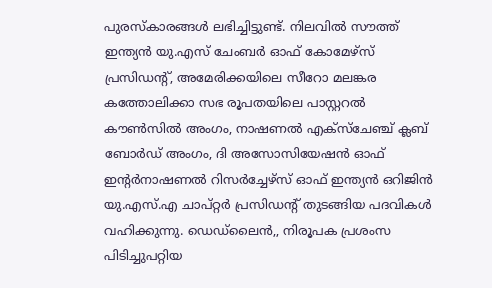പുരസ്‌കാരങ്ങള്‍ ലഭിച്ചിട്ടുണ്ട്. നിലവില്‍ സൗത്ത് ഇന്ത്യന്‍ യു.എസ് ചേംബര്‍ ഓഫ് കോമേഴ്സ് പ്രസിഡന്റ്, അമേരിക്കയിലെ സീറോ മലങ്കര കത്തോലിക്കാ സഭ രൂപതയിലെ പാസ്റ്ററല്‍ കൗണ്‍സില്‍ അംഗം, നാഷണല്‍ എക്‌സ്‌ചേഞ്ച് ക്ലബ് ബോര്‍ഡ് അംഗം, ദി അസോസിയേഷന്‍ ഓഫ് ഇന്റര്‍നാഷണല്‍ റിസര്‍ച്ചേഴ്‌സ് ഓഫ് ഇന്ത്യന്‍ ഒറിജിന്‍ യു.എസ്.എ ചാപ്റ്റര്‍ പ്രസിഡന്റ് തുടങ്ങിയ പദവികള്‍ വഹിക്കുന്നു. ഡെഡ്‌ലൈന്‍,, നിരൂപക പ്രശംസ പിടിച്ചുപറ്റിയ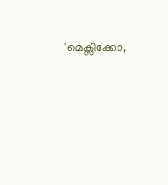'മെക്സിക്കോ,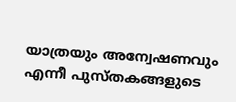യാത്രയും അന്വേഷണവും എന്നീ പുസ്തകങ്ങളുടെ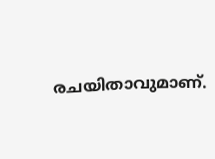രചയിതാവുമാണ്.